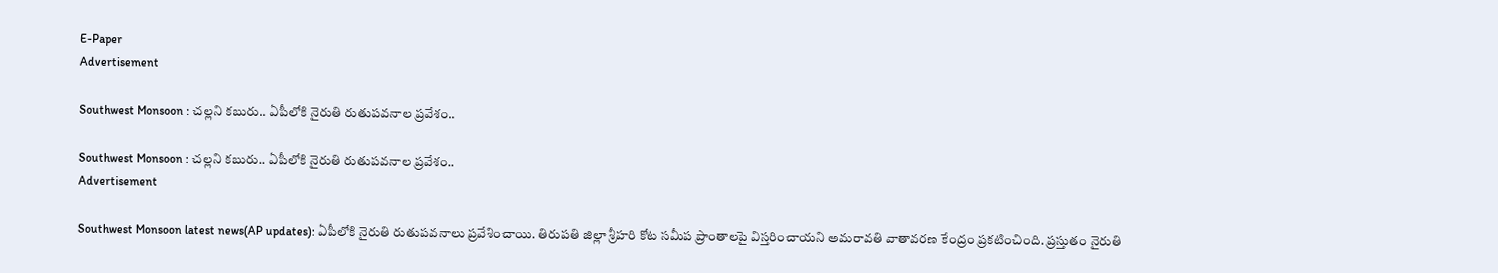E-Paper
Advertisement

Southwest Monsoon : చల్లని కబురు.. ఏపీలోకి నైరుతి రుతుపవనాల ప్రవేశం..

Southwest Monsoon : చల్లని కబురు.. ఏపీలోకి నైరుతి రుతుపవనాల ప్రవేశం..
Advertisement

Southwest Monsoon latest news(AP updates): ఏపీలోకి నైరుతి రుతుపవనాలు ప్రవేశించాయి. తిరుపతి జిల్లా శ్రీహరి కోట సమీప ప్రాంతాలపై విస్తరించాయని అమరావతి వాతావరణ కేంద్రం ప్రకటించింది. ప్రస్తుతం నైరుతి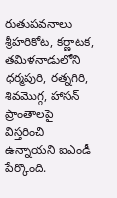రుతుపవనాలు శ్రీహరికోట, కర్ణాటక, తమిళనాడులోని ధర్మపురి, రత్నగిరి, శివమొగ్గ, హాసన్‌ ప్రాంతాలపై విస్తరించి ఉన్నాయని ఐఎండీ పేర్కొంది.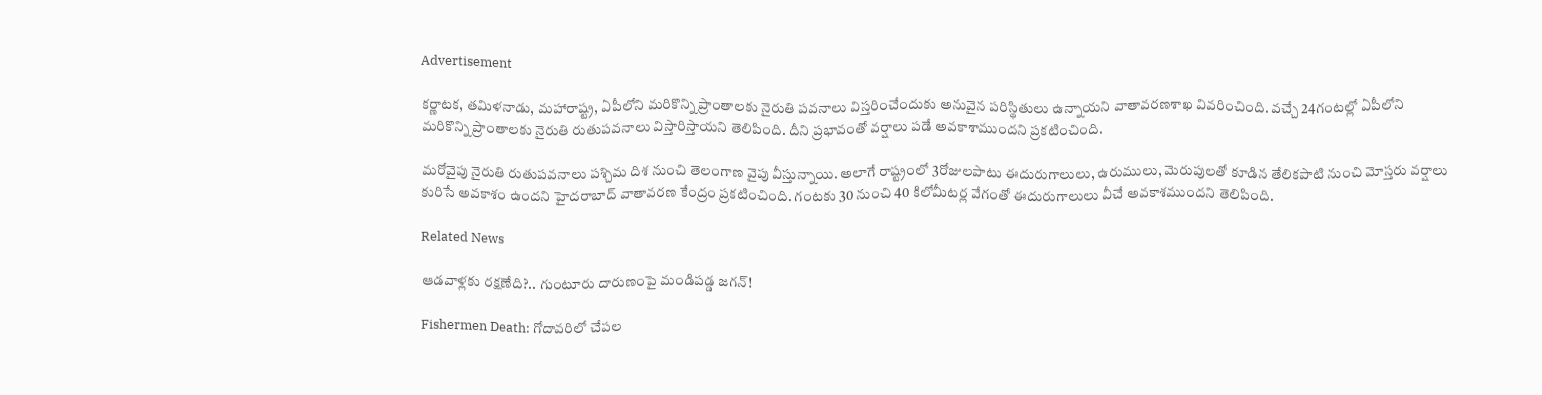Advertisement

కర్ణాటక, తమిళనాడు, మహారాష్ట్ర, ఏపీలోని మరికొన్ని ప్రాంతాలకు నైరుతి పవనాలు విస్తరించేందుకు అనువైన పరిస్థితులు ఉన్నాయని వాతావరణశాఖ వివరించింది. వచ్చే 24గంటల్లో ఏపీలోని మరికొన్ని ప్రాంతాలకు నైరుతి రుతుపవనాలు విస్తారిస్తాయని తెలిపింది. దీని ప్రభావంతో వర్షాలు పడే అవకాశాముందని ప్రకటించింది.

మరోవైపు నైరుతి రుతుపవనాలు పశ్చిమ దిశ నుంచి తెలంగాణ వైపు వీస్తున్నాయి. అలాగే రాష్ట్రంలో 3రోజులపాటు ఈదురుగాలులు, ఉరుములు, మెరుపులతో కూడిన తేలికపాటి నుంచి మోస్తరు వర్షాలు కురిసే అవకాశం ఉందని హైదరాబాద్‌ వాతావరణ కేంద్రం ప్రకటించింది. గంటకు 30 నుంచి 40 కిలోమీటర్ల వేగంతో ఈదురుగాలులు వీచే అవకాశముందని తెలిపింది.

Related News

ఆడవాళ్లకు రక్షణేది?.. గుంటూరు దారుణంపై మండిపడ్డ జగన్!

Fishermen Death: గోదావరిలో చేపల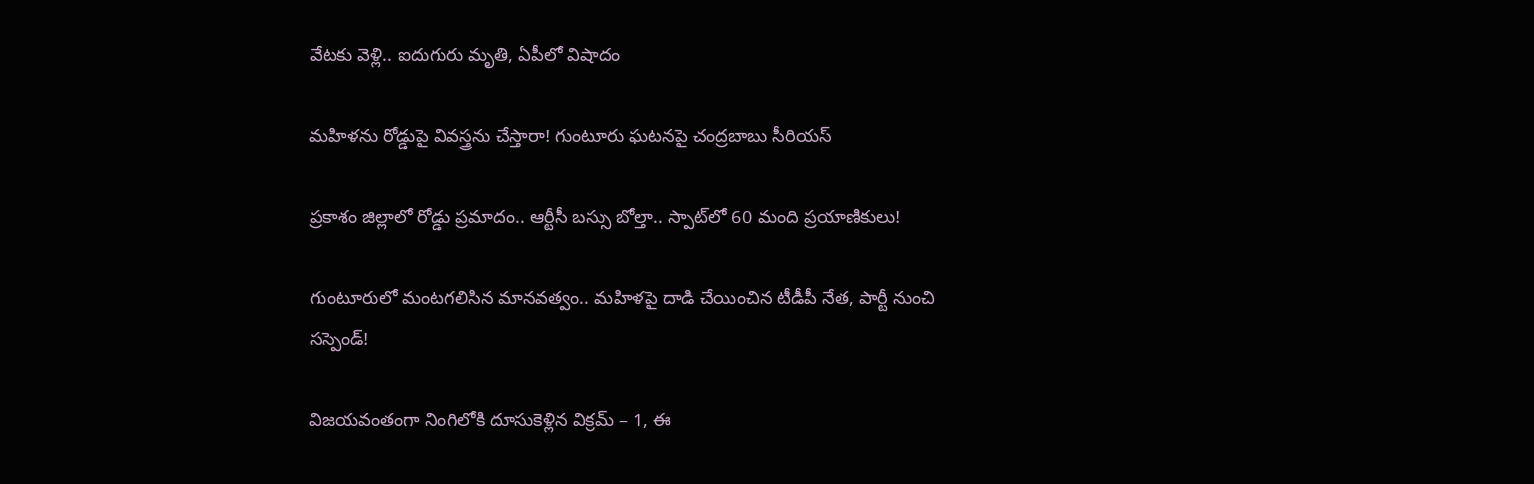వేటకు వెళ్లి.. ఐదుగురు మృతి, ఏపీలో విషాదం

మహిళను రోడ్డుపై వివస్త్రను చేస్తారా! గుంటూరు ఘటనపై చంద్రబాబు సీరియస్

ప్రకాశం జిల్లాలో రోడ్డు ప్రమాదం.. ఆర్టీసీ బస్సు బోల్తా.. స్పాట్‌‌లో 60 మంది ప్రయాణికులు!

గుంటూరులో మంటగలిసిన మానవత్వం.. మహిళపై దాడి చేయించిన టీడీపీ నేత, పార్టీ నుంచి సస్పెండ్!

విజయవంతంగా నింగిలోకి దూసుకెళ్లిన విక్రమ్ – 1, ఈ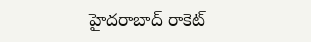హైదరాబాద్ రాకెట్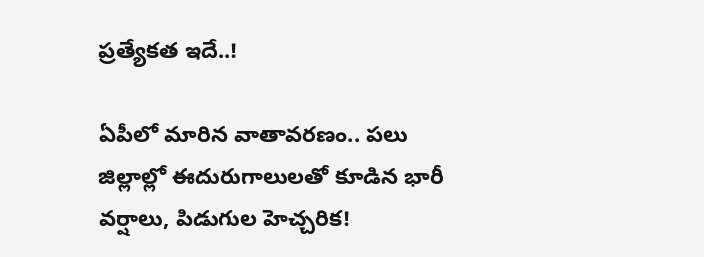ప్రత్యేకత ఇదే..!

ఏపీలో మారిన వాతావరణం.. పలు జిల్లాల్లో ఈదురుగాలులతో కూడిన భారీ వర్షాలు, పిడుగుల హెచ్చరిక!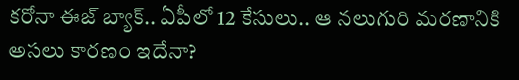కరోనా ఈజ్ బ్యాక్.. ఏపీలో 12 కేసులు.. ఆ నలుగురి మరణానికి అసలు కారణం ఇదేనా?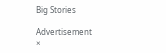Big Stories

Advertisement
×